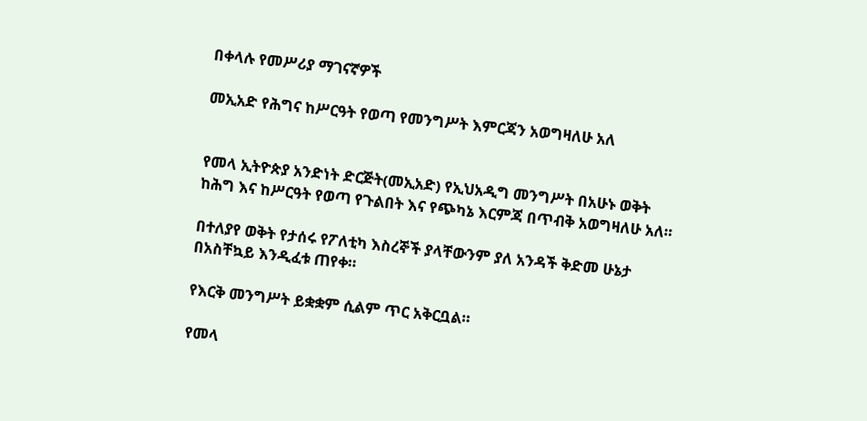በቀላሉ የመሥሪያ ማገናኛዎች

መኢአድ የሕግና ከሥርዓት የወጣ የመንግሥት እምርጃን አወግዛለሁ አለ


የመላ ኢትዮጵያ አንድነት ድርጅት(መኢአድ) የኢህአዲግ መንግሥት በአሁኑ ወቅት ከሕግ እና ከሥርዓት የወጣ የጉልበት እና የጭካኔ እርምጃ በጥብቅ አወግዛለሁ አለ።

በተለያየ ወቅት የታሰሩ የፖለቲካ እስረኞች ያላቸውንም ያለ አንዳች ቅድመ ሁኔታ በአስቸኳይ እንዲፈቱ ጠየቀ።

የእርቅ መንግሥት ይቋቋም ሲልም ጥር አቅርቧል።

የመላ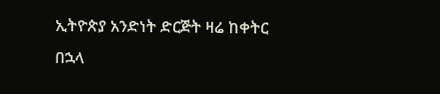ኢትዮጵያ አንድነት ድርጅት ዛሬ ከቀትር በኋላ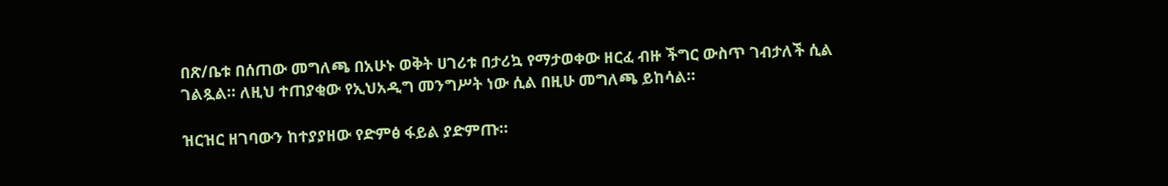በጽ/ቤቱ በሰጠው መግለጫ በአሁኑ ወቅት ሀገሪቱ በታሪኳ የማታወቀው ዘርፈ ብዙ ችግር ውስጥ ገብታለች ሲል ገልጿል። ለዚህ ተጠያቂው የኢህአዲግ መንግሥት ነው ሲል በዚሁ መግለጫ ይከሳል።

ዝርዝር ዘገባውን ከተያያዘው የድምፅ ፋይል ያድምጡ።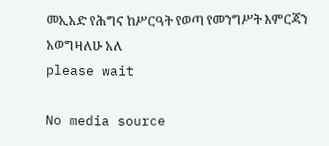መኢአድ የሕግና ከሥርዓት የወጣ የመንግሥት እምርጃን አወግዛለሁ አለ
please wait

No media source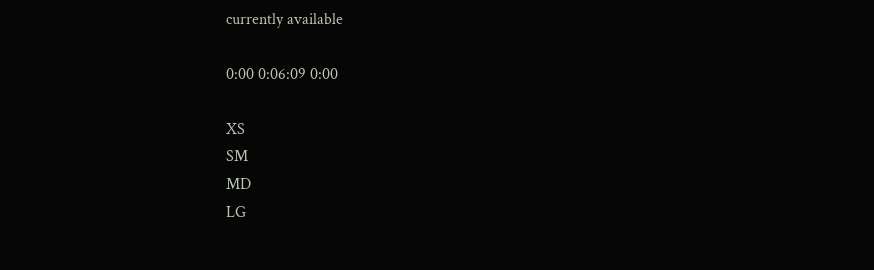currently available

0:00 0:06:09 0:00

XS
SM
MD
LG